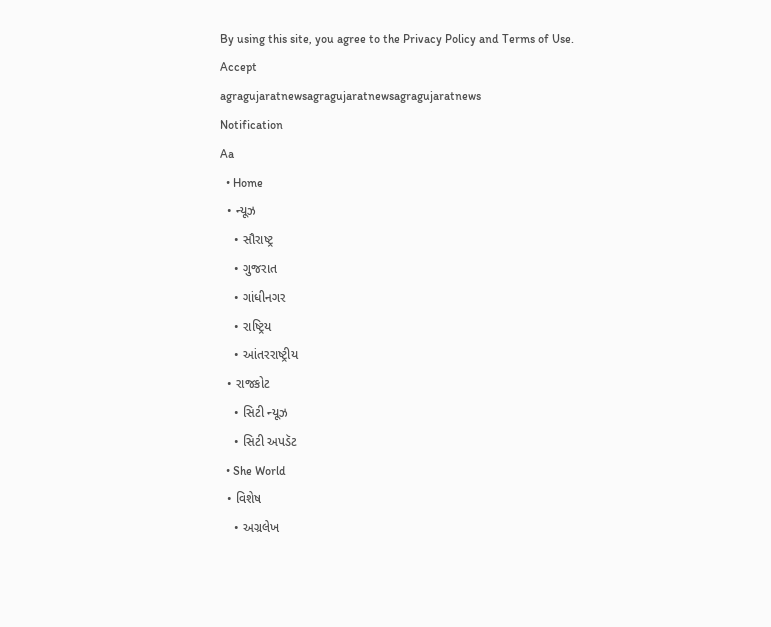By using this site, you agree to the Privacy Policy and Terms of Use.
Accept
agragujaratnewsagragujaratnewsagragujaratnews
Notification
Aa
  • Home
  • ન્યૂઝ
    • સૌરાષ્ટ્ર
    • ગુજરાત
    • ગાંધીનગર
    • રાષ્ટ્રિય
    • આંતરરાષ્ટ્રીય
  • રાજકોટ
    • સિટી ન્યૂઝ
    • સિટી અપડૅટ
  • She World
  • વિશેષ
    • અગ્રલેખ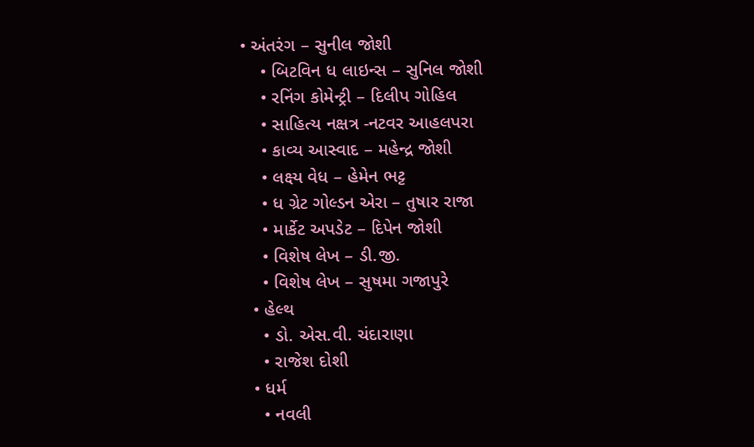• અંતરંગ – સુનીલ જોશી
    • બિટવિન ધ લાઇન્સ – સુનિલ જોશી
    • રનિંગ કોમેન્ટ્રી – દિલીપ ગોહિલ
    • સાહિત્ય નક્ષત્ર -નટવર આહલપરા
    • કાવ્ય આસ્વાદ – મહેન્દ્ર જોશી
    • લક્ષ્ય વેધ – હેમેન ભટ્ટ
    • ધ ગ્રેટ ગોલ્ડન એરા – તુષાર રાજા
    • માર્કેટ અપડેટ – દિપેન જોશી
    • વિશેષ લેખ – ડી.જી.
    • વિશેષ લેખ – સુષમા ગજાપુરે
  • હેલ્થ
    • ડો. એસ.વી. ચંદારાણા
    • રાજેશ દોશી
  • ધર્મ
    • નવલી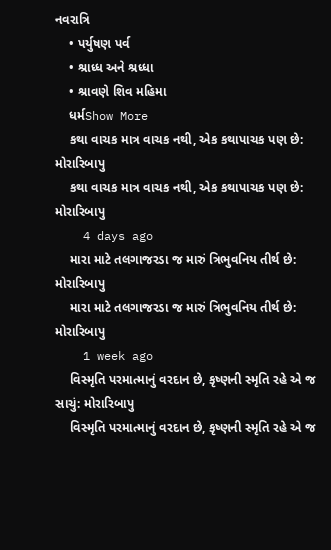નવરાત્રિ
    • પર્યુષણ પર્વ
    • શ્રાધ્ધ અને શ્રધ્ધા
    • શ્રાવણે શિવ મહિમા
    ધર્મShow More
    કથા વાચક માત્ર વાચક નથી, એક કથાપાચક પણ છે: મોરારિબાપુ
    કથા વાચક માત્ર વાચક નથી, એક કથાપાચક પણ છે: મોરારિબાપુ
    4 days ago
    મારા માટે તલગાજરડા જ મારું ત્રિભુવનિય તીર્થ છે: મોરારિબાપુ
    મારા માટે તલગાજરડા જ મારું ત્રિભુવનિય તીર્થ છે: મોરારિબાપુ
    1 week ago
    વિસ્મૃતિ પરમાત્માનું વરદાન છે, કૃષ્ણની સ્મૃતિ રહે એ જ સાચું: મોરારિબાપુ
    વિસ્મૃતિ પરમાત્માનું વરદાન છે, કૃષ્ણની સ્મૃતિ રહે એ જ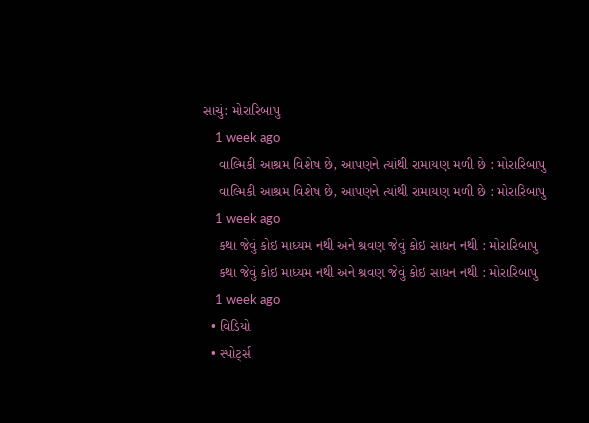સાચું: મોરારિબાપુ
    1 week ago
    વાલ્મિકી આશ્રમ વિશેષ છે, આપણને ત્યાંથી રામાયણ મળી છે : મોરારિબાપુ
    વાલ્મિકી આશ્રમ વિશેષ છે, આપણને ત્યાંથી રામાયણ મળી છે : મોરારિબાપુ
    1 week ago
    કથા જેવું કોઇ માધ્યમ નથી અને શ્રવણ જેવું કોઇ સાધન નથી : મોરારિબાપુ
    કથા જેવું કોઇ માધ્યમ નથી અને શ્રવણ જેવું કોઇ સાધન નથી : મોરારિબાપુ
    1 week ago
  • વિડિયો
  • સ્પોર્ટ્સ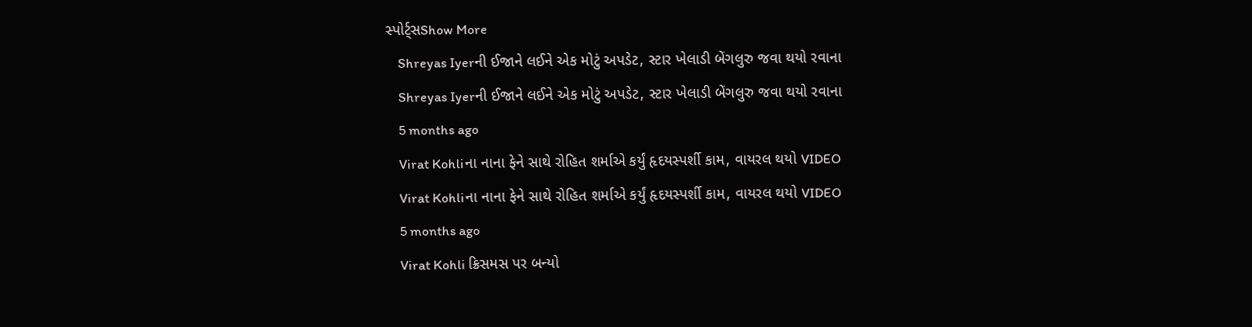સ્પોર્ટ્સShow More
    Shreyas Iyerની ઈજાને લઈને એક મોટું અપડેટ, સ્ટાર ખેલાડી બેંગલુરુ જવા થયો રવાના
    Shreyas Iyerની ઈજાને લઈને એક મોટું અપડેટ, સ્ટાર ખેલાડી બેંગલુરુ જવા થયો રવાના
    5 months ago
    Virat Kohliના નાના ફેને સાથે રોહિત શર્માએ કર્યું હૃદયસ્પર્શી કામ, વાયરલ થયો VIDEO
    Virat Kohliના નાના ફેને સાથે રોહિત શર્માએ કર્યું હૃદયસ્પર્શી કામ, વાયરલ થયો VIDEO
    5 months ago
    Virat Kohli ક્રિસમસ પર બન્યો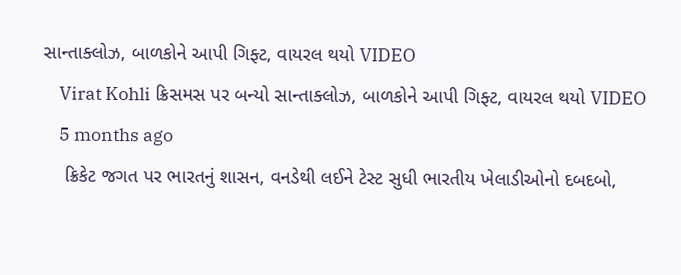સાન્તાક્લોઝ, બાળકોને આપી ગિફ્ટ, વાયરલ થયો VIDEO
    Virat Kohli ક્રિસમસ પર બન્યો સાન્તાક્લોઝ, બાળકોને આપી ગિફ્ટ, વાયરલ થયો VIDEO
    5 months ago
    ક્રિકેટ જગત પર ભારતનું શાસન, વનડેથી લઈને ટેસ્ટ સુધી ભારતીય ખેલાડીઓનો દબદબો,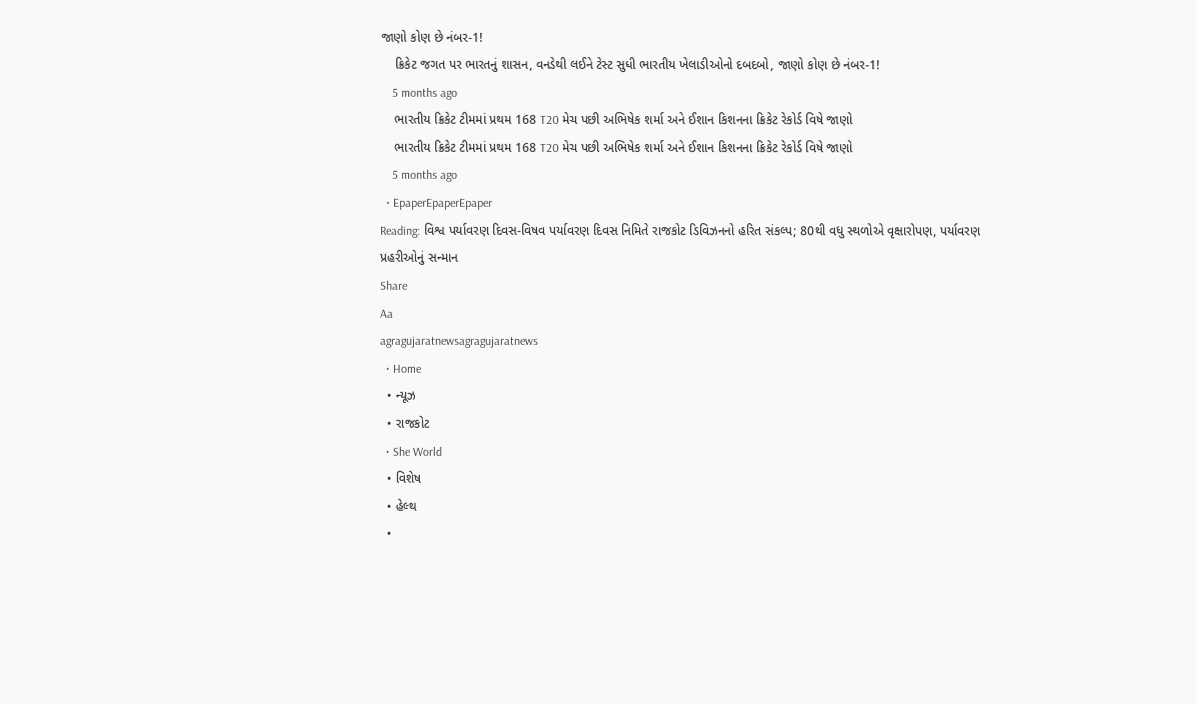જાણો કોણ છે નંબર-1!
    ક્રિકેટ જગત પર ભારતનું શાસન, વનડેથી લઈને ટેસ્ટ સુધી ભારતીય ખેલાડીઓનો દબદબો, જાણો કોણ છે નંબર-1!
    5 months ago
    ભારતીય ક્રિકેટ ટીમમાં પ્રથમ 168 T20 મેચ પછી અભિષેક શર્મા અને ઈશાન કિશનના ક્રિકેટ રેકોર્ડ વિષે જાણો
    ભારતીય ક્રિકેટ ટીમમાં પ્રથમ 168 T20 મેચ પછી અભિષેક શર્મા અને ઈશાન કિશનના ક્રિકેટ રેકોર્ડ વિષે જાણો
    5 months ago
  • EpaperEpaperEpaper
Reading: વિશ્વ પર્યાવરણ દિવસ-વિષવ પર્યાવરણ દિવસ નિમિતે રાજકોટ ડિવિઝનનો હરિત સંકલ્પ; 80થી વધુ સ્થળોએ વૃક્ષારોપણ, પર્યાવરણ પ્રહરીઓનું સન્માન
Share
Aa
agragujaratnewsagragujaratnews
  • Home
  • ન્યૂઝ
  • રાજકોટ
  • She World
  • વિશેષ
  • હેલ્થ
  •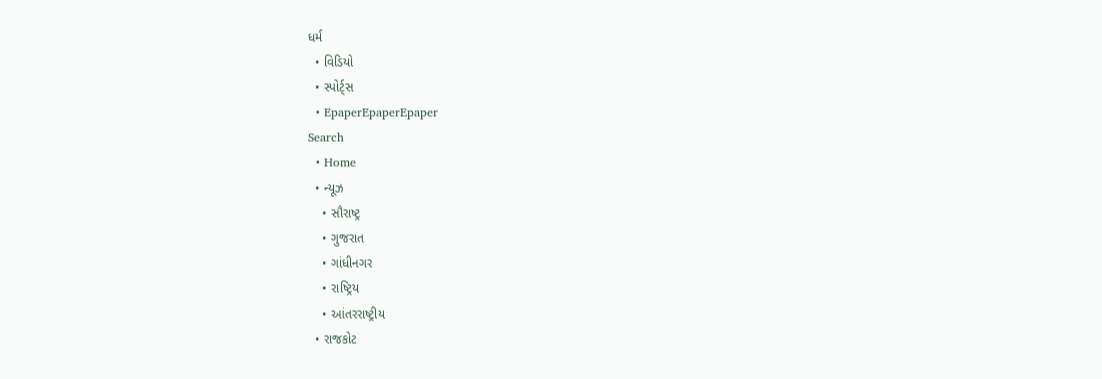ધર્મ
  • વિડિયો
  • સ્પોર્ટ્સ
  • EpaperEpaperEpaper
Search
  • Home
  • ન્યૂઝ
    • સૌરાષ્ટ્ર
    • ગુજરાત
    • ગાંધીનગર
    • રાષ્ટ્રિય
    • આંતરરાષ્ટ્રીય
  • રાજકોટ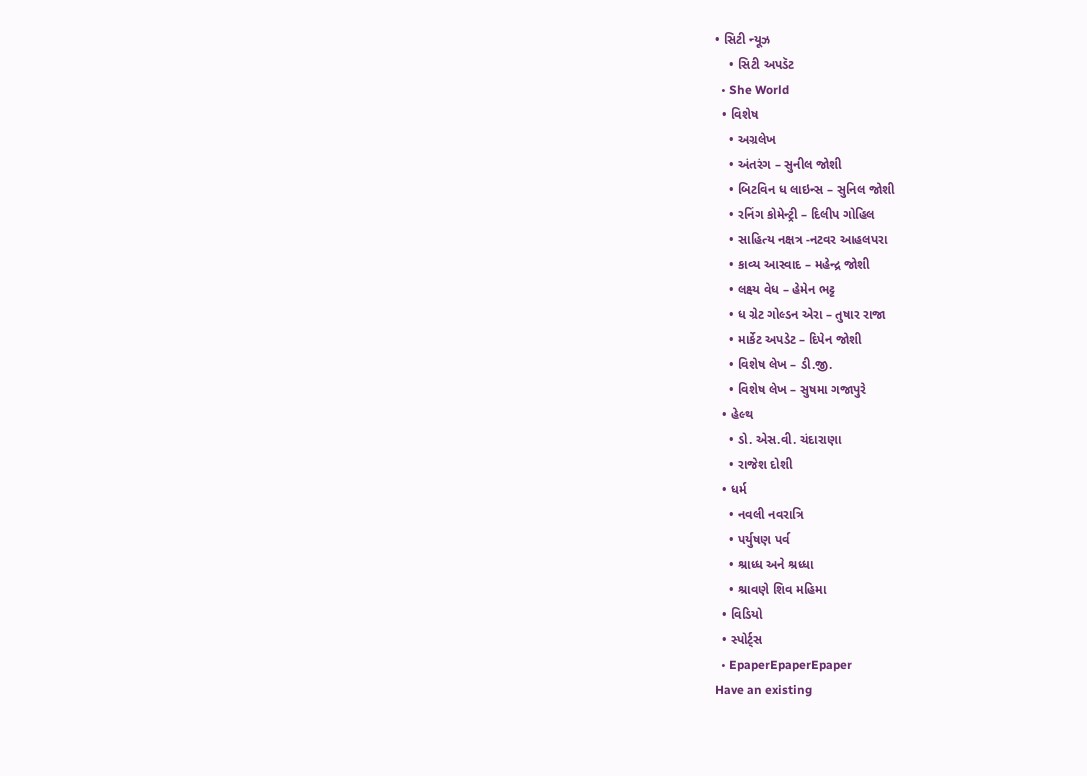• સિટી ન્યૂઝ
    • સિટી અપડૅટ
  • She World
  • વિશેષ
    • અગ્રલેખ
    • અંતરંગ – સુનીલ જોશી
    • બિટવિન ધ લાઇન્સ – સુનિલ જોશી
    • રનિંગ કોમેન્ટ્રી – દિલીપ ગોહિલ
    • સાહિત્ય નક્ષત્ર -નટવર આહલપરા
    • કાવ્ય આસ્વાદ – મહેન્દ્ર જોશી
    • લક્ષ્ય વેધ – હેમેન ભટ્ટ
    • ધ ગ્રેટ ગોલ્ડન એરા – તુષાર રાજા
    • માર્કેટ અપડેટ – દિપેન જોશી
    • વિશેષ લેખ – ડી.જી.
    • વિશેષ લેખ – સુષમા ગજાપુરે
  • હેલ્થ
    • ડો. એસ.વી. ચંદારાણા
    • રાજેશ દોશી
  • ધર્મ
    • નવલી નવરાત્રિ
    • પર્યુષણ પર્વ
    • શ્રાધ્ધ અને શ્રધ્ધા
    • શ્રાવણે શિવ મહિમા
  • વિડિયો
  • સ્પોર્ટ્સ
  • EpaperEpaperEpaper
Have an existing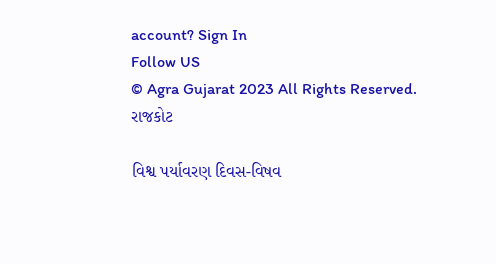account? Sign In
Follow US
© Agra Gujarat 2023 All Rights Reserved.
રાજકોટ

વિશ્વ પર્યાવરણ દિવસ-વિષવ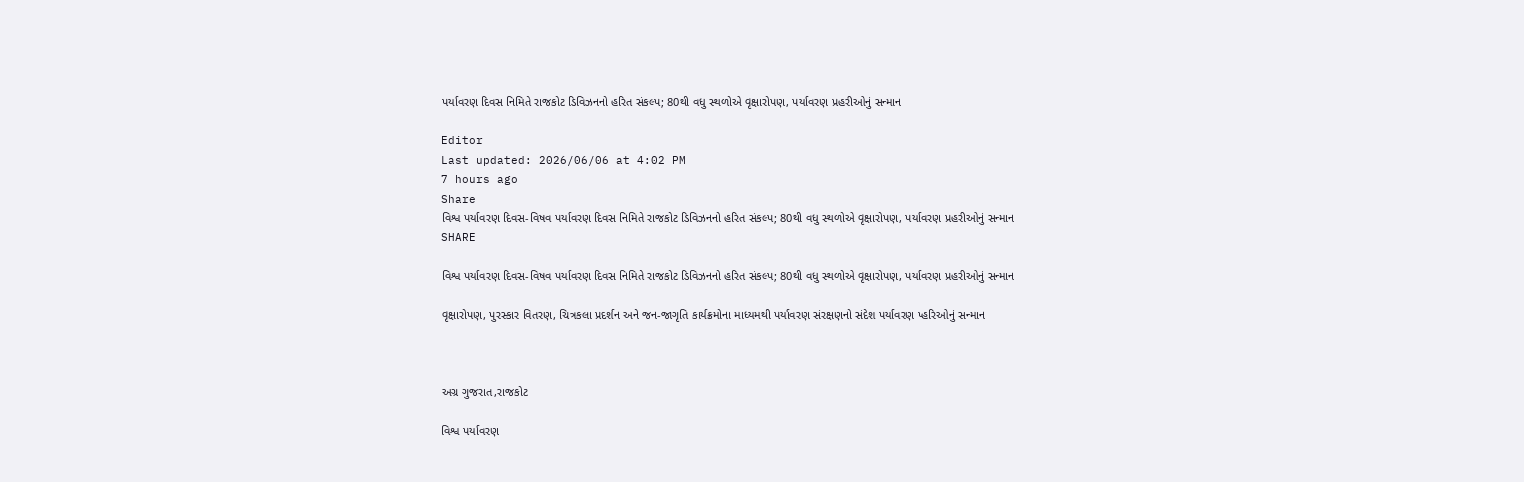પર્યાવરણ દિવસ નિમિતે રાજકોટ ડિવિઝનનો હરિત સંકલ્પ; 80થી વધુ સ્થળોએ વૃક્ષારોપણ, પર્યાવરણ પ્રહરીઓનું સન્માન

Editor
Last updated: 2026/06/06 at 4:02 PM
7 hours ago
Share
વિશ્વ પર્યાવરણ દિવસ-વિષવ પર્યાવરણ દિવસ નિમિતે રાજકોટ ડિવિઝનનો હરિત સંકલ્પ; 80થી વધુ સ્થળોએ વૃક્ષારોપણ, પર્યાવરણ પ્રહરીઓનું સન્માન
SHARE

વિશ્વ પર્યાવરણ દિવસ-વિષવ પર્યાવરણ દિવસ નિમિતે રાજકોટ ડિવિઝનનો હરિત સંકલ્પ; 80થી વધુ સ્થળોએ વૃક્ષારોપણ, પર્યાવરણ પ્રહરીઓનું સન્માન

વૃક્ષારોપણ, પુરસ્કાર વિતરણ, ચિત્રકલા પ્રદર્શન અને જન-જાગૃતિ કાર્યક્રમોના માધ્યમથી પર્યાવરણ સંરક્ષણનો સંદેશ પર્યાવરણ પ્હરિઓનું સન્માન



અગ્ર ગુજરાત,રાજકોટ

વિશ્વ પર્યાવરણ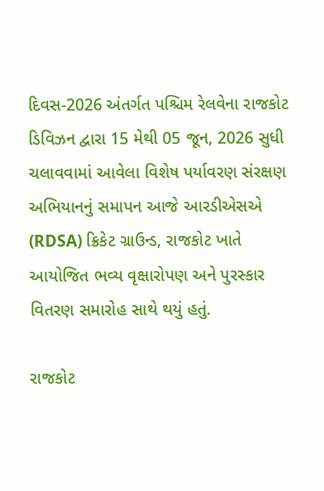દિવસ-2026 અંતર્ગત પશ્ચિમ રેલવેના રાજકોટ ડિવિઝન દ્વારા 15 મેથી 05 જૂન, 2026 સુધી ચલાવવામાં આવેલા વિશેષ પર્યાવરણ સંરક્ષણ અભિયાનનું સમાપન આજે આરડીએસએ (RDSA) ક્રિકેટ ગ્રાઉન્ડ, રાજકોટ ખાતે આયોજિત ભવ્ય વૃક્ષારોપણ અને પુરસ્કાર વિતરણ સમારોહ સાથે થયું હતું.

રાજકોટ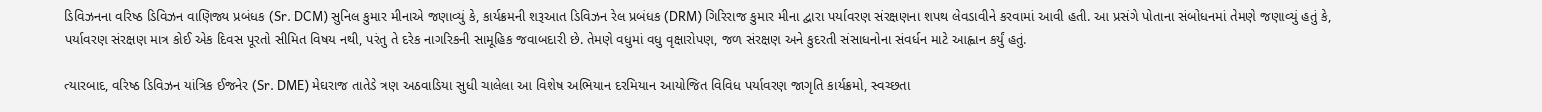ડિવિઝનના વરિષ્ઠ ડિવિઝન વાણિજ્ય પ્રબંધક (Sr. DCM) સુનિલ કુમાર મીનાએ જણાવ્યું કે, કાર્યક્રમની શરૂઆત ડિવિઝન રેલ પ્રબંધક (DRM) ગિરિરાજ કુમાર મીના દ્વારા પર્યાવરણ સંરક્ષણના શપથ લેવડાવીને કરવામાં આવી હતી. આ પ્રસંગે પોતાના સંબોધનમાં તેમણે જણાવ્યું હતું કે, પર્યાવરણ સંરક્ષણ માત્ર કોઈ એક દિવસ પૂરતો સીમિત વિષય નથી, પરંતુ તે દરેક નાગરિકની સામૂહિક જવાબદારી છે. તેમણે વધુમાં વધુ વૃક્ષારોપણ, જળ સંરક્ષણ અને કુદરતી સંસાધનોના સંવર્ધન માટે આહ્વાન કર્યું હતું.

ત્યારબાદ, વરિષ્ઠ ડિવિઝન યાંત્રિક ઈજનેર (Sr. DME) મેઘરાજ તાતેડે ત્રણ અઠવાડિયા સુધી ચાલેલા આ વિશેષ અભિયાન દરમિયાન આયોજિત વિવિધ પર્યાવરણ જાગૃતિ કાર્યક્રમો, સ્વચ્છતા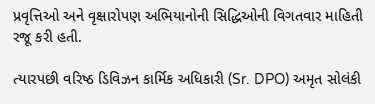પ્રવૃત્તિઓ અને વૃક્ષારોપણ અભિયાનોની સિદ્ધિઓની વિગતવાર માહિતી રજૂ કરી હતી.

ત્યારપછી વરિષ્ઠ ડિવિઝન કાર્મિક અધિકારી (Sr. DPO) અમૃત સોલંકી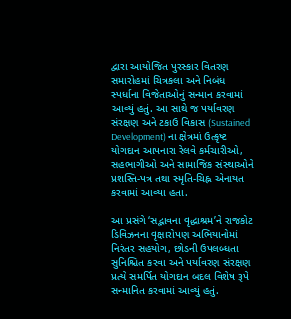દ્વારા આયોજિત પુરસ્કાર વિતરણ સમારોહમાં ચિત્રકલા અને નિબંધ સ્પર્ધાના વિજેતાઓનું સન્માન કરવામાં આવ્યું હતું. આ સાથે જ પર્યાવરણ સંરક્ષણ અને ટકાઉ વિકાસ (Sustained Development) ના ક્ષેત્રમાં ઉત્કૃષ્ટ યોગદાન આપનારા રેલવે કર્મચારીઓ, સહભાગીઓ અને સામાજિક સંસ્થાઓને પ્રશસ્તિ-પત્ર તથા સ્મૃતિ-ચિહ્ન એનાયત કરવામાં આવ્યા હતા.

આ પ્રસંગે ‘સદ્ભાવના વૃદ્ધાશ્રમ’ને રાજકોટ ડિવિઝનના વૃક્ષારોપણ અભિયાનોમાં નિરંતર સહયોગ, છોડની ઉપલબ્ધતા સુનિશ્ચિત કરવા અને પર્યાવરણ સંરક્ષણ પ્રત્યે સમર્પિત યોગદાન બદલ વિશેષ રૂપે સન્માનિત કરવામાં આવ્યું હતું.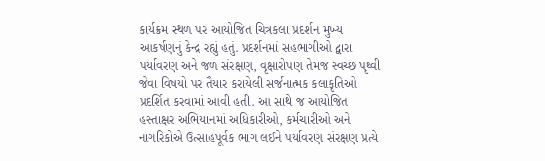કાર્યક્રમ સ્થળ પર આયોજિત ચિત્રકલા પ્રદર્શન મુખ્ય આકર્ષણનું કેન્દ્ર રહ્યું હતું. પ્રદર્શનમાં સહભાગીઓ દ્વારા પર્યાવરણ અને જળ સંરક્ષણ, વૃક્ષારોપણ તેમજ સ્વચ્છ પૃથ્વી જેવા વિષયો પર તૈયાર કરાયેલી સર્જનાત્મક કલાકૃતિઓ પ્રદર્શિત કરવામાં આવી હતી. આ સાથે જ આયોજિત હસ્તાક્ષર અભિયાનમાં અધિકારીઓ, કર્મચારીઓ અને નાગરિકોએ ઉત્સાહપૂર્વક ભાગ લઈને પર્યાવરણ સંરક્ષણ પ્રત્યે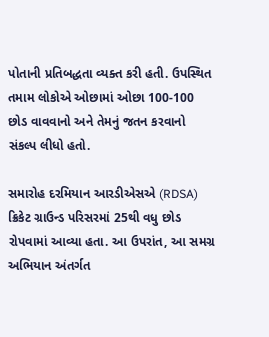પોતાની પ્રતિબદ્ધતા વ્યક્ત કરી હતી. ઉપસ્થિત તમામ લોકોએ ઓછામાં ઓછા 100-100 છોડ વાવવાનો અને તેમનું જતન કરવાનો સંકલ્પ લીધો હતો.

સમારોહ દરમિયાન આરડીએસએ (RDSA) ક્રિકેટ ગ્રાઉન્ડ પરિસરમાં 25થી વધુ છોડ રોપવામાં આવ્યા હતા. આ ઉપરાંત, આ સમગ્ર અભિયાન અંતર્ગત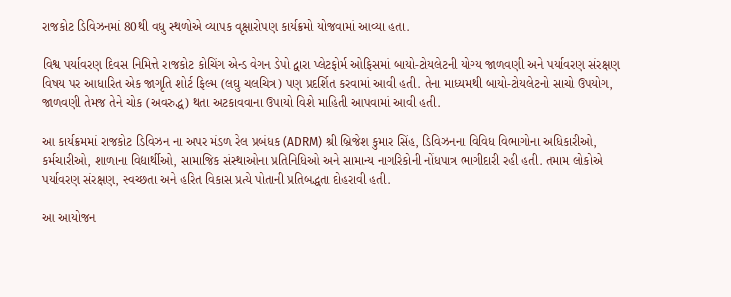રાજકોટ ડિવિઝનમાં 80થી વધુ સ્થળોએ વ્યાપક વૃક્ષારોપણ કાર્યક્રમો યોજવામાં આવ્યા હતા.

વિશ્વ પર્યાવરણ દિવસ નિમિત્તે રાજકોટ કોચિંગ એન્ડ વેગન ડેપો દ્વારા પ્લેટફોર્મ ઓફિસમાં બાયો-ટોયલેટની યોગ્ય જાળવણી અને પર્યાવરણ સંરક્ષણ વિષય પર આધારિત એક જાગૃતિ શોર્ટ ફિલ્મ (લઘુ ચલચિત્ર) પણ પ્રદર્શિત કરવામાં આવી હતી. તેના માધ્યમથી બાયો-ટોયલેટનો સાચો ઉપયોગ, જાળવણી તેમજ તેને ચોક (અવરુદ્ધ) થતા અટકાવવાના ઉપાયો વિશે માહિતી આપવામાં આવી હતી.

આ કાર્યક્રમમાં રાજકોટ ડિવિઝન ના અપર મંડળ રેલ પ્રબંધક (ADRM) શ્રી બ્રિજેશ કુમાર સિંહ, ડિવિઝનના વિવિધ વિભાગોના અધિકારીઓ, કર્મચારીઓ, શાળાના વિદ્યાર્થીઓ, સામાજિક સંસ્થાઓના પ્રતિનિધિઓ અને સામાન્ય નાગરિકોની નોંધપાત્ર ભાગીદારી રહી હતી. તમામ લોકોએ પર્યાવરણ સંરક્ષણ, સ્વચ્છતા અને હરિત વિકાસ પ્રત્યે પોતાની પ્રતિબદ્ધતા દોહરાવી હતી.

આ આયોજન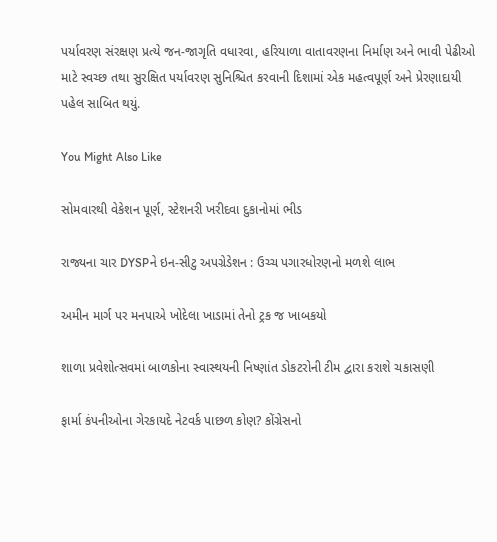પર્યાવરણ સંરક્ષણ પ્રત્યે જન-જાગૃતિ વધારવા, હરિયાળા વાતાવરણના નિર્માણ અને ભાવી પેઢીઓ માટે સ્વચ્છ તથા સુરક્ષિત પર્યાવરણ સુનિશ્ચિત કરવાની દિશામાં એક મહત્વપૂર્ણ અને પ્રેરણાદાયી પહેલ સાબિત થયું.

You Might Also Like

સોમવારથી વેકેશન પૂર્ણ, સ્ટેશનરી ખરીદવા દુકાનોમાં ભીડ

રાજ્યના ચાર DYSPને ઇન-સીટુ અપગ્રેડેશન : ઉચ્ચ પગારધોરણનો મળશે લાભ

અમીન માર્ગ પર મનપાએ ખોદેલા ખાડામાં તેનો ટ્રક જ ખાબકયો

શાળા પ્રવેશોત્સવમાં બાળકોના સ્વાસ્થયની નિષ્ણાંત ડોકટરોની ટીમ દ્વારા કરાશે ચકાસણી

ફાર્મા કંપનીઓના ગેરકાયદે નેટવર્ક પાછળ કોણ? કોંગ્રેસનો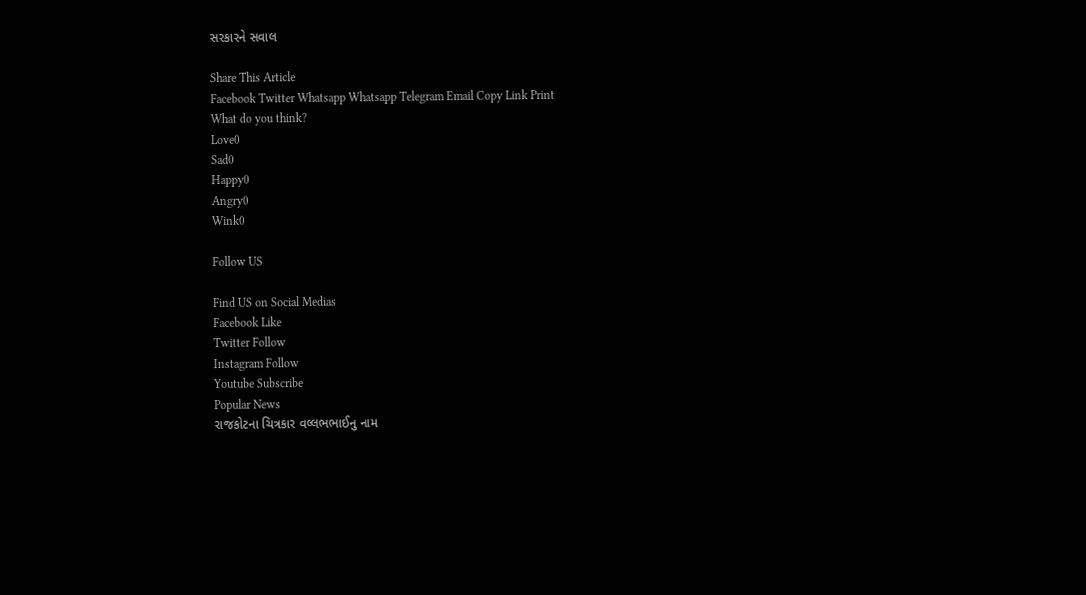સરકારને સવાલ

Share This Article
Facebook Twitter Whatsapp Whatsapp Telegram Email Copy Link Print
What do you think?
Love0
Sad0
Happy0
Angry0
Wink0

Follow US

Find US on Social Medias
Facebook Like
Twitter Follow
Instagram Follow
Youtube Subscribe
Popular News
રાજકોટના ચિત્રકાર વલ્લભભાઈનુ નામ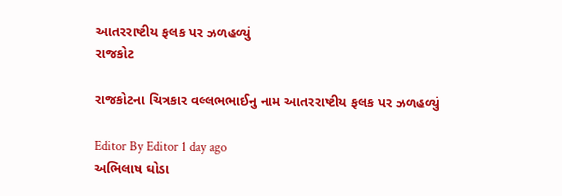આતરરાષ્ટીય ફલક પર ઝળહળ્યું
રાજકોટ

રાજકોટના ચિત્રકાર વલ્લભભાઈનુ નામ આતરરાષ્ટીય ફલક પર ઝળહળ્યું

Editor By Editor 1 day ago
અભિલાષ ઘોડા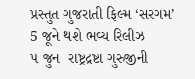પ્રસ્તુત ગુજરાતી ફિલ્મ ‘સરગમ’ 5 જૂને થશે ભવ્ય રિલીઝ
૫ જુન  રાષ્ટ્રદ્રષ્ટા ગુરુજીની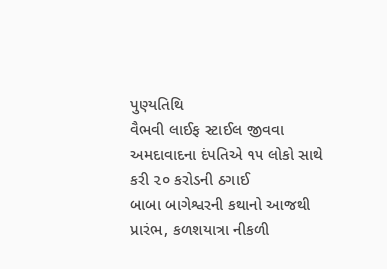પુણ્યતિથિ
વૈભવી લાઈફ સ્ટાઈલ જીવવા અમદાવાદના દંપતિએ ૧૫ લોકો સાથે કરી ૨૦ કરોડની ઠગાઈ
બાબા બાગેશ્વરની કથાનો આજથી પ્રારંભ, કળશયાત્રા નીકળી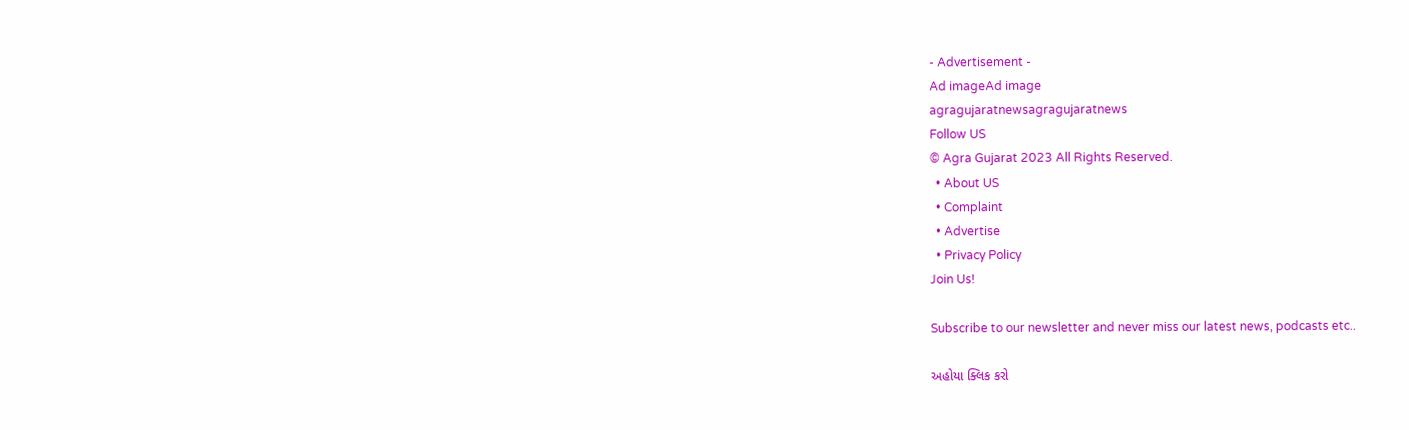- Advertisement -
Ad imageAd image
agragujaratnewsagragujaratnews
Follow US
© Agra Gujarat 2023 All Rights Reserved.
  • About US
  • Complaint
  • Advertise
  • Privacy Policy
Join Us!

Subscribe to our newsletter and never miss our latest news, podcasts etc..

અહોયા ક્લિક કરો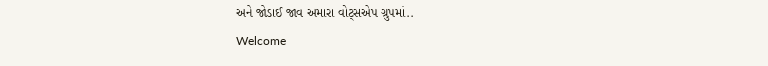અને જોડાઈ જાવ અમારા વોટ્સએપ ગ્રુપમાં..
Welcome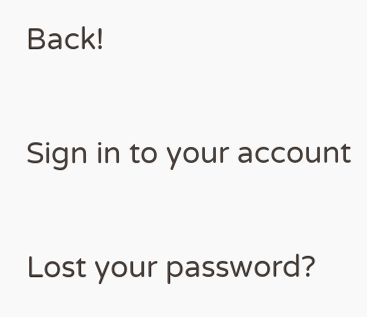Back!

Sign in to your account

Lost your password?